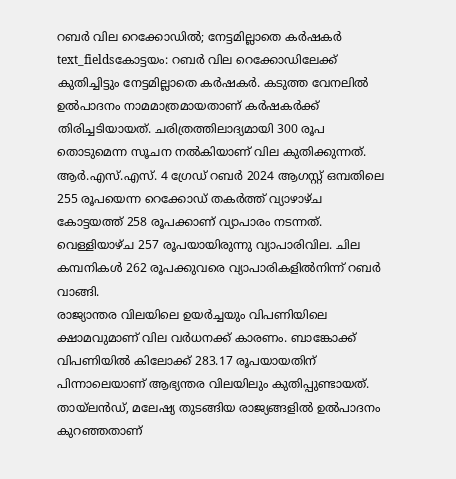റബർ വില റെക്കോഡിൽ; നേട്ടമില്ലാതെ കർഷകർ
text_fieldsകോട്ടയം: റബർ വില റെക്കോഡിലേക്ക് കുതിച്ചിട്ടും നേട്ടമില്ലാതെ കർഷകർ. കടുത്ത വേനലിൽ ഉൽപാദനം നാമമാത്രമായതാണ് കർഷകർക്ക് തിരിച്ചടിയായത്. ചരിത്രത്തിലാദ്യമായി 300 രൂപ തൊടുമെന്ന സൂചന നൽകിയാണ് വില കുതിക്കുന്നത്. ആർ.എസ്.എസ്. 4 ഗ്രേഡ് റബർ 2024 ആഗസ്റ്റ് ഒമ്പതിലെ 255 രൂപയെന്ന റെക്കോഡ് തകർത്ത് വ്യാഴാഴ്ച കോട്ടയത്ത് 258 രൂപക്കാണ് വ്യാപാരം നടന്നത്. വെള്ളിയാഴ്ച 257 രൂപയായിരുന്നു വ്യാപാരിവില. ചില കമ്പനികൾ 262 രൂപക്കുവരെ വ്യാപാരികളിൽനിന്ന് റബർ വാങ്ങി.
രാജ്യാന്തര വിലയിലെ ഉയർച്ചയും വിപണിയിലെ ക്ഷാമവുമാണ് വില വർധനക്ക് കാരണം. ബാങ്കോക്ക് വിപണിയിൽ കിലോക്ക് 283.17 രൂപയായതിന് പിന്നാലെയാണ് ആഭ്യന്തര വിലയിലും കുതിപ്പുണ്ടായത്. തായ്ലൻഡ്, മലേഷ്യ തുടങ്ങിയ രാജ്യങ്ങളിൽ ഉൽപാദനം കുറഞ്ഞതാണ്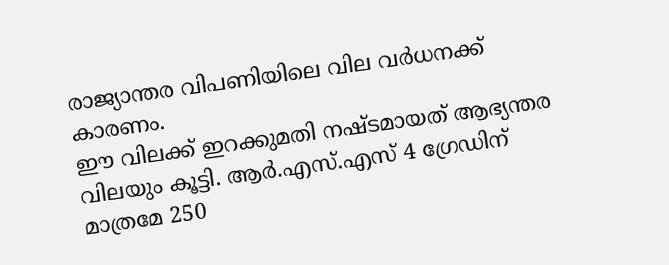രാജ്യാന്തര വിപണിയിലെ വില വർധനക്ക് കാരണം.
ഈ വിലക്ക് ഇറക്കുമതി നഷ്ടമായത് ആഭ്യന്തര വിലയും കൂട്ടി. ആർ.എസ്.എസ് 4 ഗ്രേഡിന് മാത്രമേ 250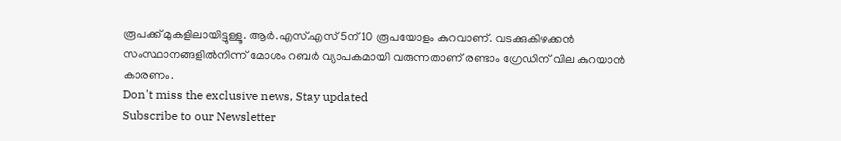രൂപക്ക് മുകളിലായിട്ടുള്ളൂ. ആർ.എസ്.എസ് 5ന് 10 രൂപയോളം കുറവാണ്. വടക്കുകിഴക്കൻ സംസ്ഥാനങ്ങളിൽനിന്ന് മോശം റബർ വ്യാപകമായി വരുന്നതാണ് രണ്ടാം ഗ്രേഡിന് വില കുറയാൻ കാരണം.
Don't miss the exclusive news, Stay updated
Subscribe to our Newsletter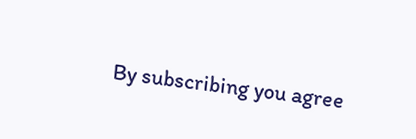By subscribing you agree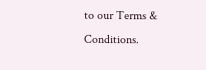to our Terms & Conditions.